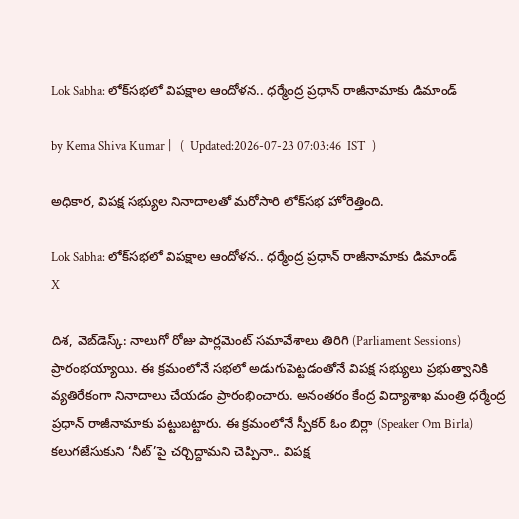Lok Sabha: లోక్‌సభలో విపక్షాల ఆందోళన.. ధర్మేంద్ర ప్రధాన్ రాజీనామాకు డిమాండ్

by Kema Shiva Kumar |   (  Updated:2026-07-23 07:03:46  IST  )

అధికార, విపక్ష సభ్యుల నినాదాలతో మరోసారి లోక్‌సభ హోరెత్తింది.

Lok Sabha: లోక్‌సభలో విపక్షాల ఆందోళన.. ధర్మేంద్ర ప్రధాన్ రాజీనామాకు డిమాండ్
X

దిశ, వెబ్‌డెస్క్: నాలుగో రోజు పార్లమెంట్ సమావేశాలు తిరిగి (Parliament Sessions) ప్రారంభయ్యాయి. ఈ క్రమంలోనే సభలో అడుగుపెట్టడంతోనే విపక్ష సభ్యులు ప్రభుత్వానికి వ్యతిరేకంగా నినాదాలు చేయడం ప్రారంభించారు. అనంతరం కేంద్ర విద్యాశాఖ మంత్రి ధర్మేంద్ర ప్రధాన్ రాజీనామాకు పట్టుబట్టారు. ఈ క్రమంలోనే స్పీకర్ ఓం బిర్లా (Speaker Om Birla) కలుగజేసుకుని ‘నీట్’పై చర్చిద్దామని చెప్పినా.. విపక్ష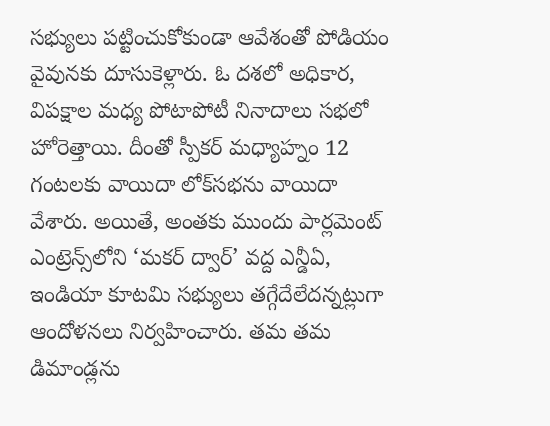సభ్యులు పట్టించుకోకుండా ఆవేశంతో పోడియం వైవునకు దూసుకెళ్లారు. ఓ దశలో అధికార, విపక్షాల మధ్య పోటాపోటీ నినాదాలు సభలో హోరెత్తాయి. దీంతో స్పీకర్ మధ్యాహ్నం 12 గంటలకు వాయిదా లోక్‌సభను వాయిదా వేశారు. అయితే, అంతకు ముందు పార్లమెంట్ ఎంట్రెన్స్‌లోని ‘మకర్ ద్వార్’ వద్ద ఎన్డీఏ, ఇండియా కూటమి సభ్యులు తగ్గేదేలేదన్నట్లుగా ఆందోళనలు నిర్వహించారు. తమ తమ డిమాండ్లను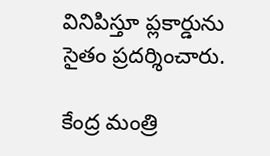వినిపిస్తూ ప్లకార్డును సైతం ప్రదర్శించారు.

కేంద్ర మంత్రి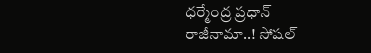ధర్మేంద్ర ప్రధాన్ రాజీనామా..! సోషల్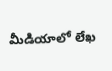మీడియాలో లేఖ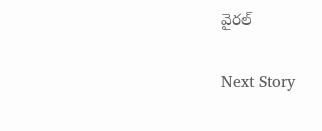వైరల్

Next Story